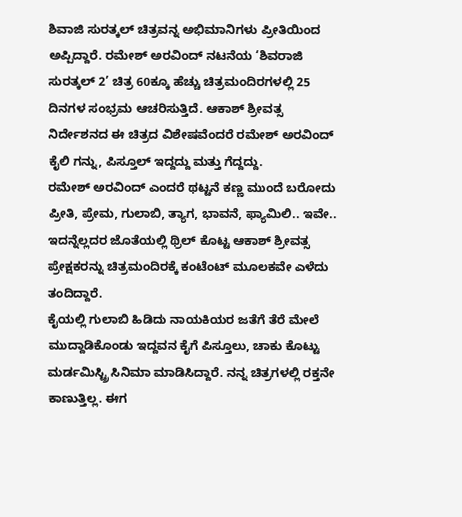ಶಿವಾಜಿ ಸುರತ್ಕಲ್ ಚಿತ್ರವನ್ನ ಅಭಿಮಾನಿಗಳು ಪ್ರೀತಿಯಿಂದ ಅಪ್ಪಿದ್ದಾರೆ. ರಮೇಶ್ ಅರವಿಂದ್ ನಟನೆಯ ‘ಶಿವರಾಜಿ ಸುರತ್ಕಲ್ 2’ ಚಿತ್ರ 60ಕ್ಕೂ ಹೆಚ್ಚು ಚಿತ್ರಮಂದಿರಗಳಲ್ಲಿ 25 ದಿನಗಳ ಸಂಭ್ರಮ ಆಚರಿಸುತ್ತಿದೆ. ಆಕಾಶ್ ಶ್ರೀವತ್ಸ ನಿರ್ದೇಶನದ ಈ ಚಿತ್ರದ ವಿಶೇಷವೆಂದರೆ ರಮೇಶ್ ಅರವಿಂದ್ ಕೈಲಿ ಗನ್ನು, ಪಿಸ್ತೂಲ್ ಇದ್ದದ್ದು ಮತ್ತು ಗೆದ್ದದ್ದು.
ರಮೇಶ್ ಅರವಿಂದ್ ಎಂದರೆ ಥಟ್ಟನೆ ಕಣ್ಣ ಮುಂದೆ ಬರೋದು ಪ್ರೀತಿ, ಪ್ರೇಮ, ಗುಲಾಬಿ, ತ್ಯಾಗ, ಭಾವನೆ, ಫ್ಯಾಮಿಲಿ.. ಇವೇ.. ಇದನ್ನೆಲ್ಲದರ ಜೊತೆಯಲ್ಲಿ ಥ್ರಿಲ್ ಕೊಟ್ಟ ಆಕಾಶ್ ಶ್ರೀವತ್ಸ ಪ್ರೇಕ್ಷಕರನ್ನು ಚಿತ್ರಮಂದಿರಕ್ಕೆ ಕಂಟೆಂಟ್ ಮೂಲಕವೇ ಎಳೆದು ತಂದಿದ್ದಾರೆ.
ಕೈಯಲ್ಲಿ ಗುಲಾಬಿ ಹಿಡಿದು ನಾಯಕಿಯರ ಜತೆಗೆ ತೆರೆ ಮೇಲೆ ಮುದ್ದಾಡಿಕೊಂಡು ಇದ್ದವನ ಕೈಗೆ ಪಿಸ್ತೂಲು, ಚಾಕು ಕೊಟ್ಟು ಮರ್ಡಮಿಸ್ಟ್ರಿ ಸಿನಿಮಾ ಮಾಡಿಸಿದ್ದಾರೆ. ನನ್ನ ಚಿತ್ರಗಳಲ್ಲಿ ರಕ್ತನೇ ಕಾಣುತ್ತಿಲ್ಲ. ಈಗ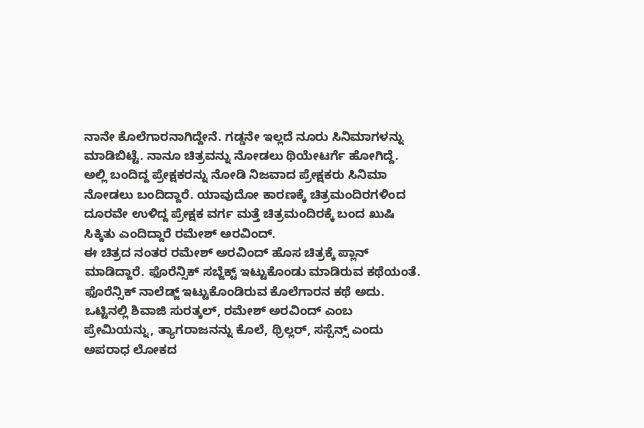ನಾನೇ ಕೊಲೆಗಾರನಾಗಿದ್ದೇನೆ. ಗಡ್ಡನೇ ಇಲ್ಲದೆ ನೂರು ಸಿನಿಮಾಗಳನ್ನು ಮಾಡಿಬಿಟ್ಟೆ. ನಾನೂ ಚಿತ್ರವನ್ನು ನೋಡಲು ಥಿಯೇಟರ್ಗೆ ಹೋಗಿದ್ದೆ. ಅಲ್ಲಿ ಬಂದಿದ್ದ ಪ್ರೇಕ್ಷಕರನ್ನು ನೋಡಿ ನಿಜವಾದ ಪ್ರೇಕ್ಷಕರು ಸಿನಿಮಾ ನೋಡಲು ಬಂದಿದ್ದಾರೆ. ಯಾವುದೋ ಕಾರಣಕ್ಕೆ ಚಿತ್ರಮಂದಿರಗಳಿಂದ ದೂರವೇ ಉಳಿದ್ದ ಪ್ರೇಕ್ಷಕ ವರ್ಗ ಮತ್ತೆ ಚಿತ್ರಮಂದಿರಕ್ಕೆ ಬಂದ ಖುಷಿ ಸಿಕ್ಕಿತು ಎಂದಿದ್ದಾರೆ ರಮೇಶ್ ಅರವಿಂದ್.
ಈ ಚಿತ್ರದ ನಂತರ ರಮೇಶ್ ಅರವಿಂದ್ ಹೊಸ ಚಿತ್ರಕ್ಕೆ ಪ್ಲಾನ್ ಮಾಡಿದ್ದಾರೆ. ಫೊರೆನ್ಸಿಕ್ ಸಬ್ಜೆಕ್ಟ್ ಇಟ್ಟುಕೊಂಡು ಮಾಡಿರುವ ಕಥೆಯಂತೆ. ಫೊರೆನ್ಸಿಕ್ ನಾಲೆಡ್ಜ್ ಇಟ್ಟುಕೊಂಡಿರುವ ಕೊಲೆಗಾರನ ಕಥೆ ಅದು. ಒಟ್ಟಿನಲ್ಲಿ ಶಿವಾಜಿ ಸುರತ್ಕಲ್, ರಮೇಶ್ ಅರವಿಂದ್ ಎಂಬ ಪ್ರೇಮಿಯನ್ನು, ತ್ಯಾಗರಾಜನನ್ನು ಕೊಲೆ, ಥ್ರಿಲ್ಲರ್, ಸಸ್ಪೆನ್ಸ್ ಎಂದು ಅಪರಾಧ ಲೋಕದ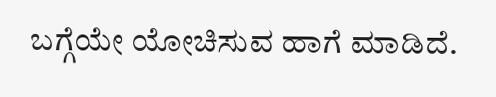ಬಗ್ಗೆಯೇ ಯೋಚಿಸುವ ಹಾಗೆ ಮಾಡಿದೆ.